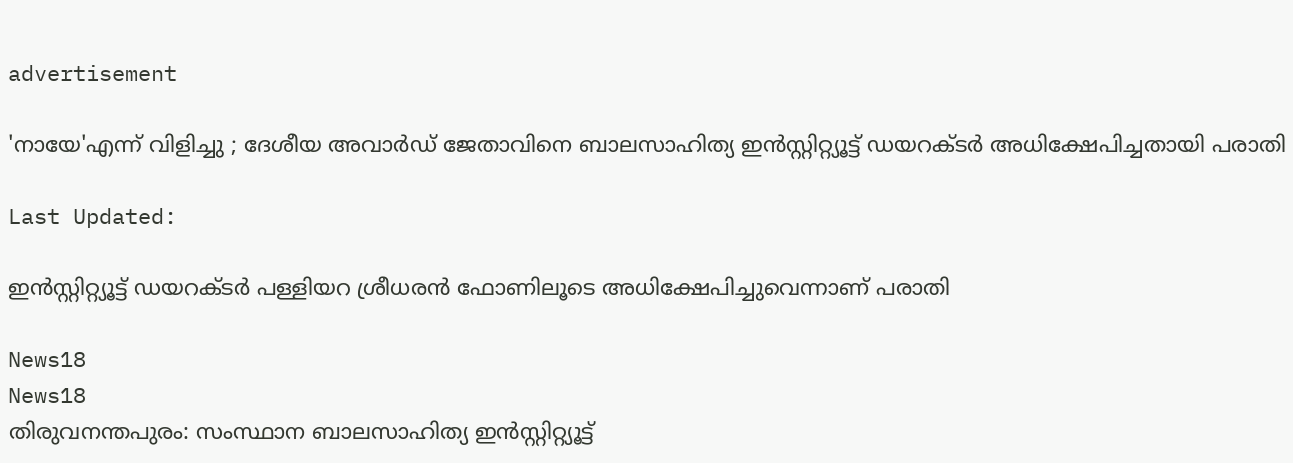advertisement

'നായേ'എന്ന് വിളിച്ചു ; ദേശീയ അവാർഡ് ജേതാവിനെ ബാലസാഹിത്യ ഇൻസ്റ്റിറ്റ്യൂട്ട് ഡയറക്ടർ അധിക്ഷേപിച്ചതായി പരാതി

Last Updated:

ഇൻസ്റ്റിറ്റ്യൂട്ട് ഡയറക്ടർ പള്ളിയറ ശ്രീധരൻ ഫോണിലൂടെ അധിക്ഷേപിച്ചുവെന്നാണ് പരാതി

News18
News18
തിരുവനന്തപുരം: സംസ്ഥാന ബാലസാഹിത്യ ഇന്‍സ്റ്റിറ്റ്യൂട്ട്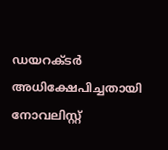ഡയറക്ടര്‍ അധിക്ഷേപിച്ചതായി നോവലിസ്റ്റ്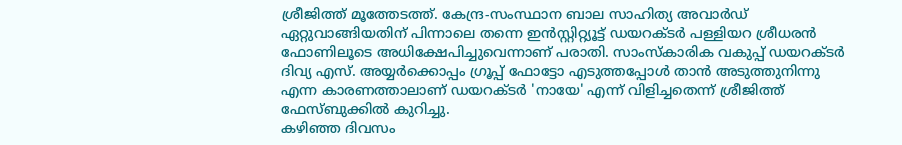ശ്രീജിത്ത് മൂത്തേടത്ത്. കേന്ദ്ര-സംസ്ഥാന ബാല സാഹിത്യ അവാര്‍ഡ് ഏറ്റുവാങ്ങിയതിന് പിന്നാലെ തന്നെ ഇൻസ്റ്റിറ്റ്യൂട്ട് ഡയറക്ടർ പള്ളിയറ ശ്രീധരൻ ഫോണിലൂടെ അധിക്ഷേപിച്ചുവെന്നാണ് പരാതി. സാംസ്‌കാരിക വകുപ്പ് ഡയറക്ടർ ദിവ്യ എസ്. അയ്യർക്കൊപ്പം ഗ്രൂപ്പ് ഫോട്ടോ എടുത്തപ്പോൾ താൻ അടുത്തുനിന്നു എന്ന കാരണത്താലാണ് ഡയറക്ടർ 'നായേ' എന്ന് വിളിച്ചതെന്ന് ശ്രീജിത്ത് ഫേസ്ബുക്കിൽ കുറിച്ചു.
കഴിഞ്ഞ ദിവസം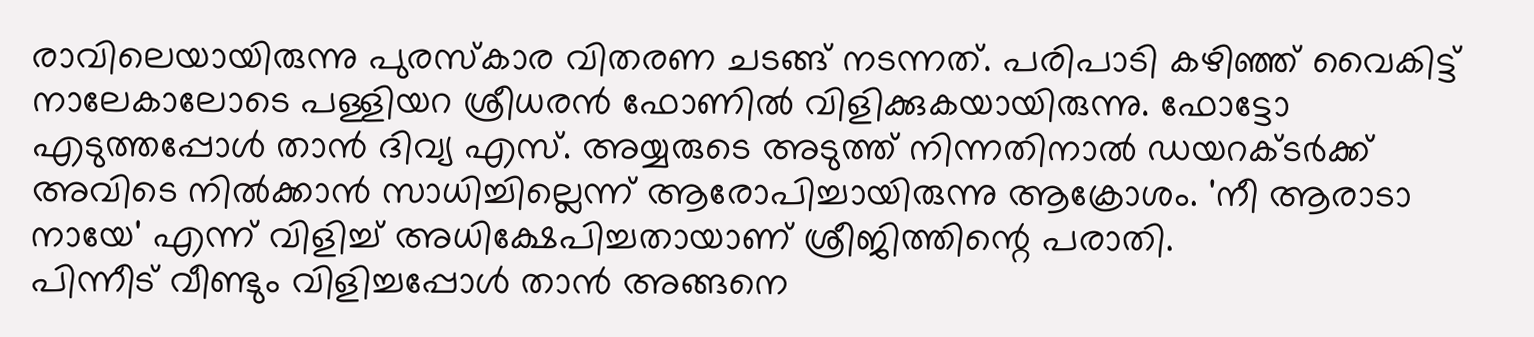രാവിലെയായിരുന്നു പുരസ്‌കാര വിതരണ ചടങ്ങ് നടന്നത്. പരിപാടി കഴിഞ്ഞ് വൈകിട്ട് നാലേകാലോടെ പള്ളിയറ ശ്രീധരൻ ഫോണിൽ വിളിക്കുകയായിരുന്നു. ഫോട്ടോ എടുത്തപ്പോൾ താൻ ദിവ്യ എസ്. അയ്യരുടെ അടുത്ത് നിന്നതിനാൽ ഡയറക്ടർക്ക് അവിടെ നിൽക്കാൻ സാധിച്ചില്ലെന്ന് ആരോപിച്ചായിരുന്നു ആക്രോശം. 'നീ ആരാടാ നായേ' എന്ന് വിളിച്ച് അധിക്ഷേപിച്ചതായാണ് ശ്രീജിത്തിന്റെ പരാതി.
പിന്നീട് വീണ്ടും വിളിച്ചപ്പോൾ താൻ അങ്ങനെ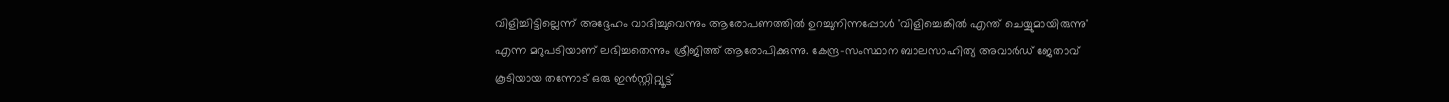വിളിച്ചിട്ടില്ലെന്ന് അദ്ദേഹം വാദിച്ചുവെന്നും ആരോപണത്തിൽ ഉറച്ചുനിന്നപ്പോൾ 'വിളിച്ചെങ്കിൽ എന്ത് ചെയ്യുമായിരുന്നു' എന്ന മറുപടിയാണ് ലഭിച്ചതെന്നും ശ്രീജിത്ത് ആരോപിക്കുന്നു. കേന്ദ്ര-സംസ്ഥാന ബാലസാഹിത്യ അവാർഡ് ജേതാവ് കൂടിയായ തന്നോട് ഒരു ഇൻസ്റ്റിറ്റ്യൂട്ട്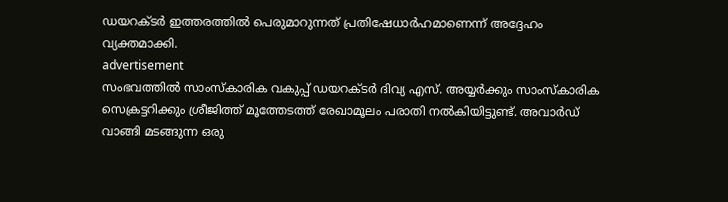ഡയറക്ടർ ഇത്തരത്തിൽ പെരുമാറുന്നത് പ്രതിഷേധാർഹമാണെന്ന് അദ്ദേഹം വ്യക്തമാക്കി.
advertisement
സംഭവത്തിൽ സാംസ്‌കാരിക വകുപ്പ് ഡയറക്ടർ ദിവ്യ എസ്. അയ്യർക്കും സാംസ്‌കാരിക സെക്രട്ടറിക്കും ശ്രീജിത്ത് മൂത്തേടത്ത് രേഖാമൂലം പരാതി നൽകിയിട്ടുണ്ട്. അവാർഡ് വാങ്ങി മടങ്ങുന്ന ഒരു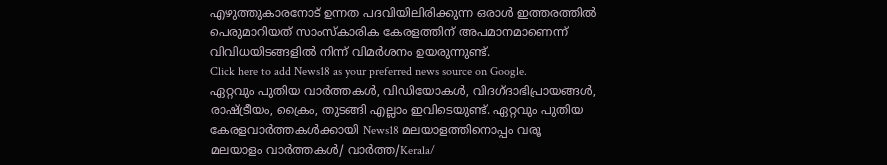എഴുത്തുകാരനോട് ഉന്നത പദവിയിലിരിക്കുന്ന ഒരാൾ ഇത്തരത്തിൽ പെരുമാറിയത് സാംസ്‌കാരിക കേരളത്തിന് അപമാനമാണെന്ന് വിവിധയിടങ്ങളിൽ നിന്ന് വിമർശനം ഉയരുന്നുണ്ട്.
Click here to add News18 as your preferred news source on Google.
ഏറ്റവും പുതിയ വാർത്തകൾ, വിഡിയോകൾ, വിദഗ്ദാഭിപ്രായങ്ങൾ, രാഷ്ട്രീയം, ക്രൈം, തുടങ്ങി എല്ലാം ഇവിടെയുണ്ട്. ഏറ്റവും പുതിയ കേരളവാർത്തകൾക്കായി News18 മലയാളത്തിനൊപ്പം വരൂ
മലയാളം വാർത്തകൾ/ വാർത്ത/Kerala/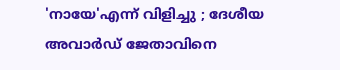'നായേ'എന്ന് വിളിച്ചു ; ദേശീയ അവാർഡ് ജേതാവിനെ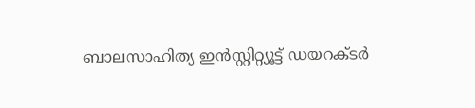ബാലസാഹിത്യ ഇൻസ്റ്റിറ്റ്യൂട്ട് ഡയറക്ടർ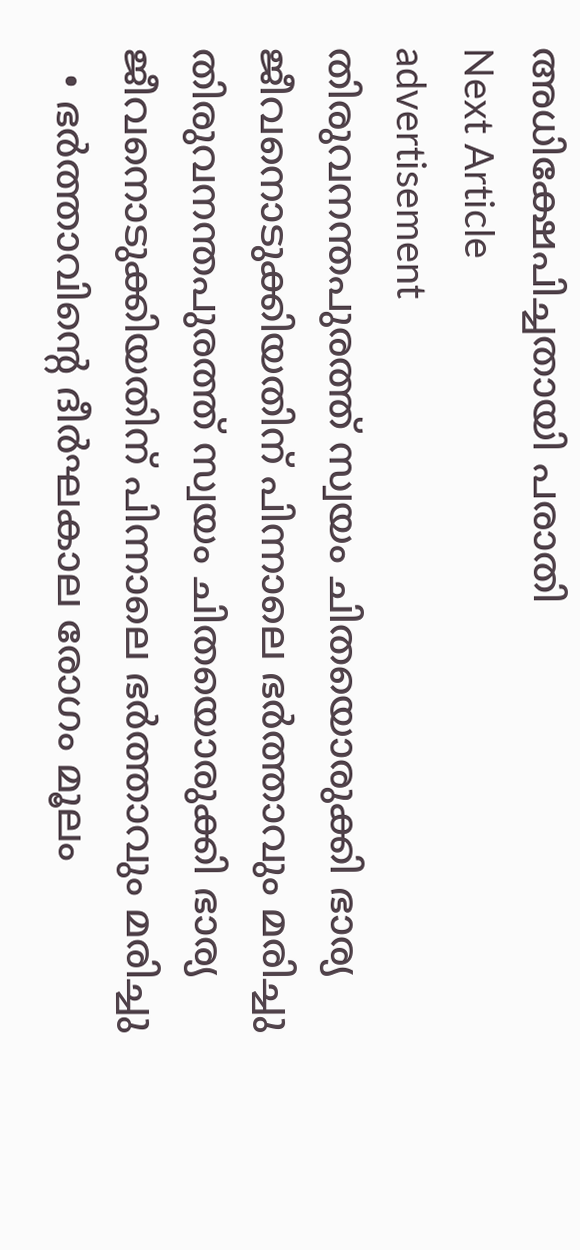അധിക്ഷേപിച്ചതായി പരാതി
Next Article
advertisement
തിരുവനന്തപുരത്ത് സ്വയം ചിതയൊരുക്കി ഭാര്യ ജീവനൊടുക്കിയതിന് പിന്നാലെ ഭര്‍ത്താവും മരിച്ചു
തിരുവനന്തപുരത്ത് സ്വയം ചിതയൊരുക്കി ഭാര്യ ജീവനൊടുക്കിയതിന് പിന്നാലെ ഭര്‍ത്താവും മരിച്ചു
  • ഭര്‍ത്താവിന്റെ ദീര്‍ഘകാല രോഗം മൂലം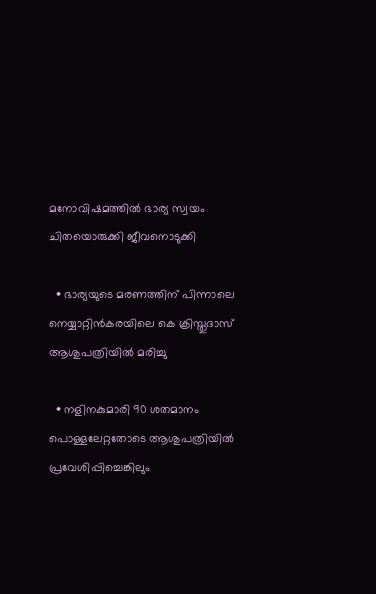മനോവിഷമത്തില്‍ ഭാര്യ സ്വയം ചിതയൊരുക്കി ജീവനൊടുക്കി

  • ഭാര്യയുടെ മരണത്തിന് പിന്നാലെ നെയ്യാറ്റിന്‍കരയിലെ കെ ക്രിസ്തുദാസ് ആശുപത്രിയില്‍ മരിച്ചു

  • നളിനകുമാരി 90 ശതമാനം പൊള്ളലേറ്റതോടെ ആശുപത്രിയില്‍ പ്രവേശിപ്പിച്ചെങ്കിലും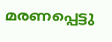മരണപ്പെട്ടു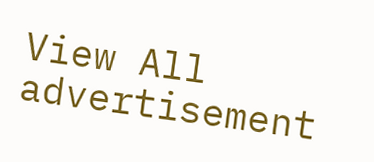View All
advertisement